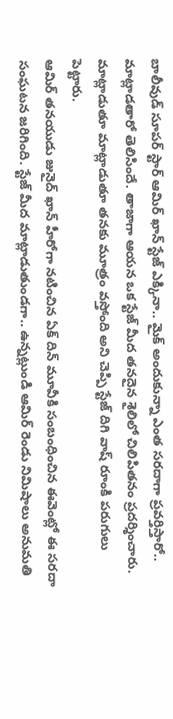బాలీవుడ్ సూపర్ స్టార్ ఆమిర్ ఖాన్ స్టేజ్ ఎక్కినా.. మైక్ అందుకున్నా ఎంత సరదాగా ప్రవర్తిస్తారో.. మాట్లాడతారో తెలిసిందే. తాజాగా ఆయన ఒక స్టేజ్ మీద తనదైన శైలిలో చిలిపితనం ప్రదర్శించారు. మాట్లాడుతూ మాట్లాడుతూ తనకు మూత్రం వస్తోంది అని చెప్పి స్టేజ్ దిగి వాష్ రూంకి పరుగులు పెట్టారు.
ఆమిర్ తనయుడు జునైద్ ఖాన్ హీరోగా నటించిన ఏక్ దిన్ మూవీకి సంబంధించిన ఈవెంట్లో ఈ సరదా సంఘటన జరిగింది. స్టేజ్ మీద మాట్లాడుతుండగా.. ఉన్నట్లుండి ఆమిర్ రెండు నిమిషాలు అనుమతి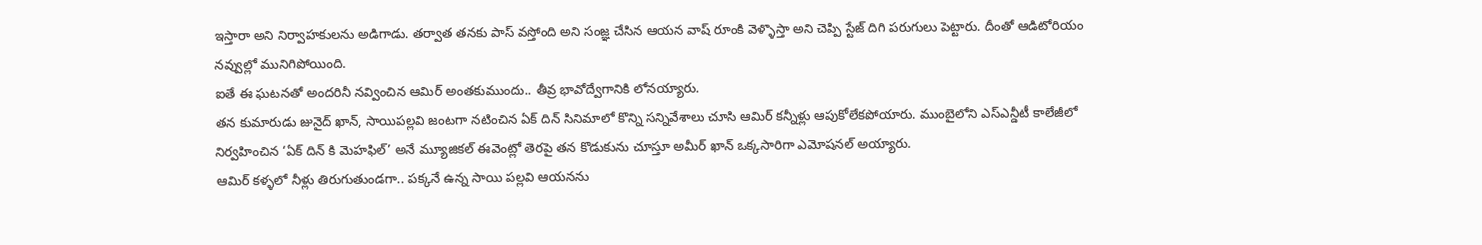ఇస్తారా అని నిర్వాహకులను అడిగాడు. తర్వాత తనకు పాస్ వస్తోంది అని సంజ్ఞ చేసిన ఆయన వాష్ రూంకి వెళ్ళొస్తా అని చెప్పి స్టేజ్ దిగి పరుగులు పెట్టారు. దీంతో ఆడిటోరియం నవ్వుల్లో మునిగిపోయింది.
ఐతే ఈ ఘటనతో అందరినీ నవ్వించిన ఆమిర్ అంతకుముందు.. తీవ్ర భావోద్వేగానికి లోనయ్యారు.
తన కుమారుడు జునైద్ ఖాన్, సాయిపల్లవి జంటగా నటించిన ఏక్ దిన్ సినిమాలో కొన్ని సన్నివేశాలు చూసి ఆమిర్ కన్నీళ్లు ఆపుకోలేకపోయారు. ముంబైలోని ఎస్ఎన్డీటీ కాలేజీలో నిర్వహించిన ‘ఏక్ దిన్ కి మెహఫిల్’ అనే మ్యూజికల్ ఈవెంట్లో తెరపై తన కొడుకును చూస్తూ అమీర్ ఖాన్ ఒక్కసారిగా ఎమోషనల్ అయ్యారు.
ఆమిర్ కళ్ళలో నీళ్లు తిరుగుతుండగా.. పక్కనే ఉన్న సాయి పల్లవి ఆయనను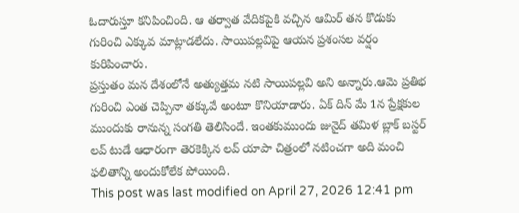ఓదారుస్తూ కనిపించింది. ఆ తర్వాత వేదికపైకి వచ్చిన ఆమిర్ తన కొడుకు గురించి ఎక్కువ మాట్లాడలేదు. సాయిపల్లవిపై ఆయన ప్రశంసల వర్షం కురిపించారు.
ప్రస్తుతం మన దేశంలోనే అత్యుత్తమ నటి సాయిపల్లవి అని అన్నారు.ఆమె ప్రతిభ గురించి ఎంత చెప్పినా తక్కువే అంటూ కొనియాడారు. ఏక్ దిన్ మే 1న ప్రేక్షకుల ముందుకు రానున్న సంగతి తెలిసిందే. ఇంతకుముందు జునైద్ తమిళ బ్లాక్ బస్టర్ లవ్ టుడే ఆధారంగా తెరకెక్కిన లవ్ యాపా చిత్రంలో నటించగా అది మంచి ఫలితాన్ని అందుకోలేక పోయింది.
This post was last modified on April 27, 2026 12:41 pm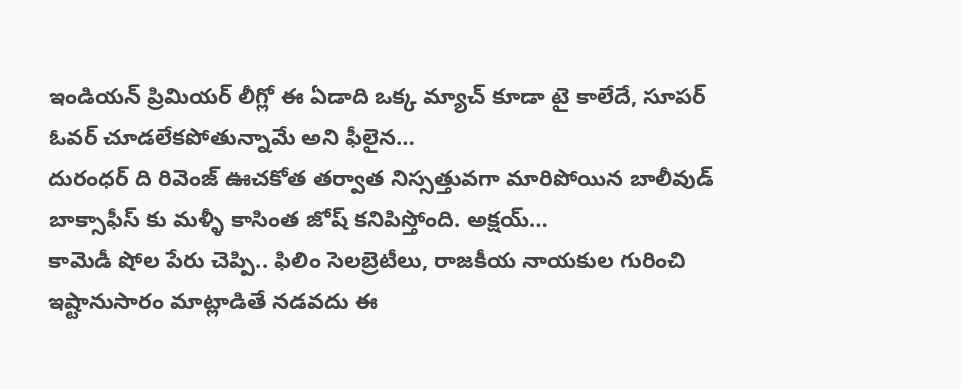ఇండియన్ ప్రిమియర్ లీగ్లో ఈ ఏడాది ఒక్క మ్యాచ్ కూడా టై కాలేదే, సూపర్ ఓవర్ చూడలేకపోతున్నామే అని ఫీలైన…
దురంధర్ ది రివెంజ్ ఊచకోత తర్వాత నిస్సత్తువగా మారిపోయిన బాలీవుడ్ బాక్సాఫీస్ కు మళ్ళీ కాసింత జోష్ కనిపిస్తోంది. అక్షయ్…
కామెడీ షోల పేరు చెప్పి.. ఫిలిం సెలబ్రెటీలు, రాజకీయ నాయకుల గురించి ఇష్టానుసారం మాట్లాడితే నడవదు ఈ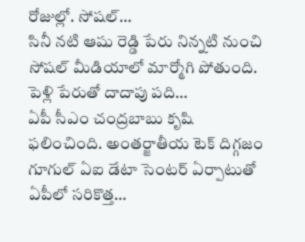రోజుల్లో. సోషల్…
సినీ నటి ఆషు రెడ్డి పేరు నిన్నటి నుంచి సోషల్ మీడియాలో మార్మోగి పోతుంది. పెళ్లి పేరుతో దాదాపు పది…
ఏపీ సీఎం చంద్రబాబు కృషి ఫలించింది. అంతర్జాతీయ టెక్ దిగ్గజం గూగుల్ ఏఐ డేటా సెంటర్ ఏర్పాటుతో ఏపీలో సరికొత్త…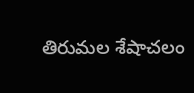తిరుమల శేషాచలం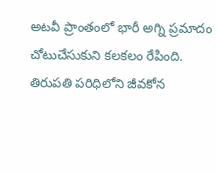అటవీ ప్రాంతంలో భారీ అగ్ని ప్రమాదం చోటుచేసుకుని కలకలం రేపింది. తిరుపతి పరిధిలోని జీవకోన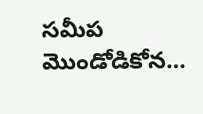సమీప మొండోడికోన…